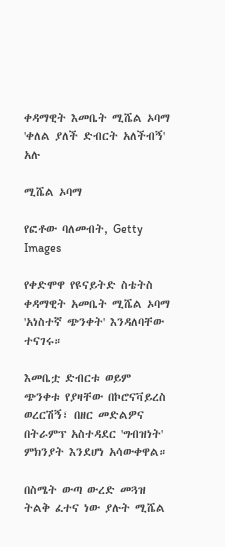ቀዳማዊት እመቤት ሚሼል ኦባማ 'ቀለል ያለች ድብርት አለችብኝ' አሉ

ሚሼል ኦባማ

የፎቶው ባለመብት, Getty Images

የቀድሞዋ የዩናይትድ ስቴትስ ቀዳማዊት አመቤት ሚሼል ኦባማ 'አነስተኛ ጭንቀት' እንዳለባቸው ተናገሩ።

እመቤቷ ድብርቱ ወይም ጭንቀቱ የያዛቸው በኮሮናቫይረስ ወረርሽኝ፣ በዘር መድልዎና በትራምፕ አስተዳደር 'ግብዝነት' ምክንያት እንደሆነ አሳውቀዋል።

በስሜት ውጣ ውረድ መጓዝ ትልቅ ፈተና ነው ያሉት ሚሼል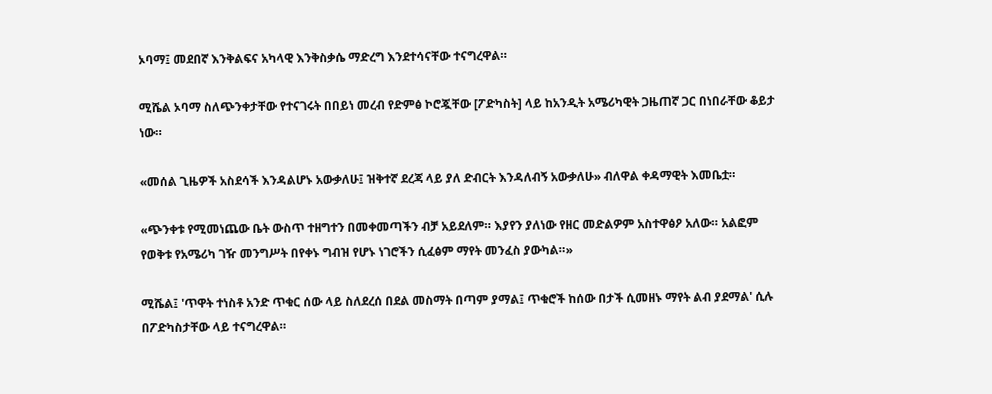ኦባማ፤ መደበኛ እንቅልፍና አካላዊ እንቅስቃሴ ማድረግ እንደተሳናቸው ተናግረዋል።

ሚሼል ኦባማ ስለጭንቀታቸው የተናገሩት በበይነ መረብ የድምፅ ኮሮጇቸው [ፖድካስት] ላይ ከአንዲት አሜሪካዊት ጋዜጠኛ ጋር በነበራቸው ቆይታ ነው።

«መሰል ጊዜዎች አስደሳች እንዳልሆኑ አውቃለሁ፤ ዝቅተኛ ደረጃ ላይ ያለ ድብርት እንዳለብኝ አውቃለሁ» ብለዋል ቀዳማዊት እመቤቷ።

«ጭንቀቱ የሚመነጨው ቤት ውስጥ ተዘግተን በመቀመጣችን ብቻ አይደለም። እያየን ያለነው የዘር መድልዎም አስተዋፅዖ አለው። አልፎም የወቅቱ የአሜሪካ ገዥ መንግሥት በየቀኑ ግብዝ የሆኑ ነገሮችን ሲፈፅም ማየት መንፈስ ያውካል።»

ሚሼል፤ 'ጥዋት ተነስቶ አንድ ጥቁር ሰው ላይ ስለደረሰ በደል መስማት በጣም ያማል፤ ጥቁሮች ከሰው በታች ሲመዘኑ ማየት ልብ ያደማል' ሲሉ በፖድካስታቸው ላይ ተናግረዋል።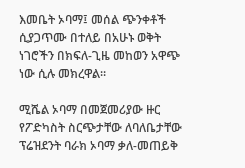እመቤት ኦባማ፤ መሰል ጭንቀቶች ሲያጋጥሙ በተለይ በአሁኑ ወቅት ነገሮችን በክፍለ-ጊዜ መከወን አዋጭ ነው ሲሉ መክረዋል።

ሚሼል ኦባማ በመጀመሪያው ዙር የፖድካስት ስርጭታቸው ለባለቤታቸው ፕሬዝደንት ባራክ ኦባማ ቃለ-መጠይቅ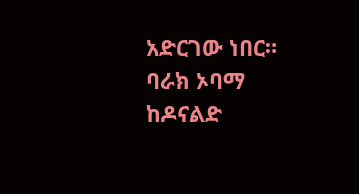አድርገው ነበር። ባራክ ኦባማ ከዶናልድ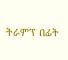ትራምፕ በፊት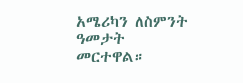አሜሪካን ለስምንት ዓመታት መርተዋል።